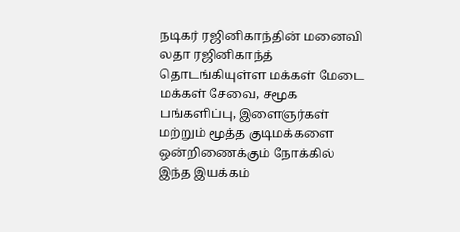நடிகர் ரஜினிகாந்தின் மனைவி லதா ரஜினிகாந்த் தொடங்கியுள்ள மக்கள் மேடை மக்கள் சேவை, சமூக பங்களிப்பு, இளைஞர்கள் மற்றும் மூத்த குடிமக்களை ஒன்றிணைக்கும் நோக்கில் இந்த இயக்கம்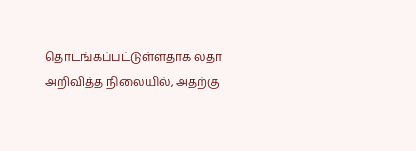தொடங்கப்பட்டுள்ளதாக லதா அறிவித்த நிலையில், அதற்கு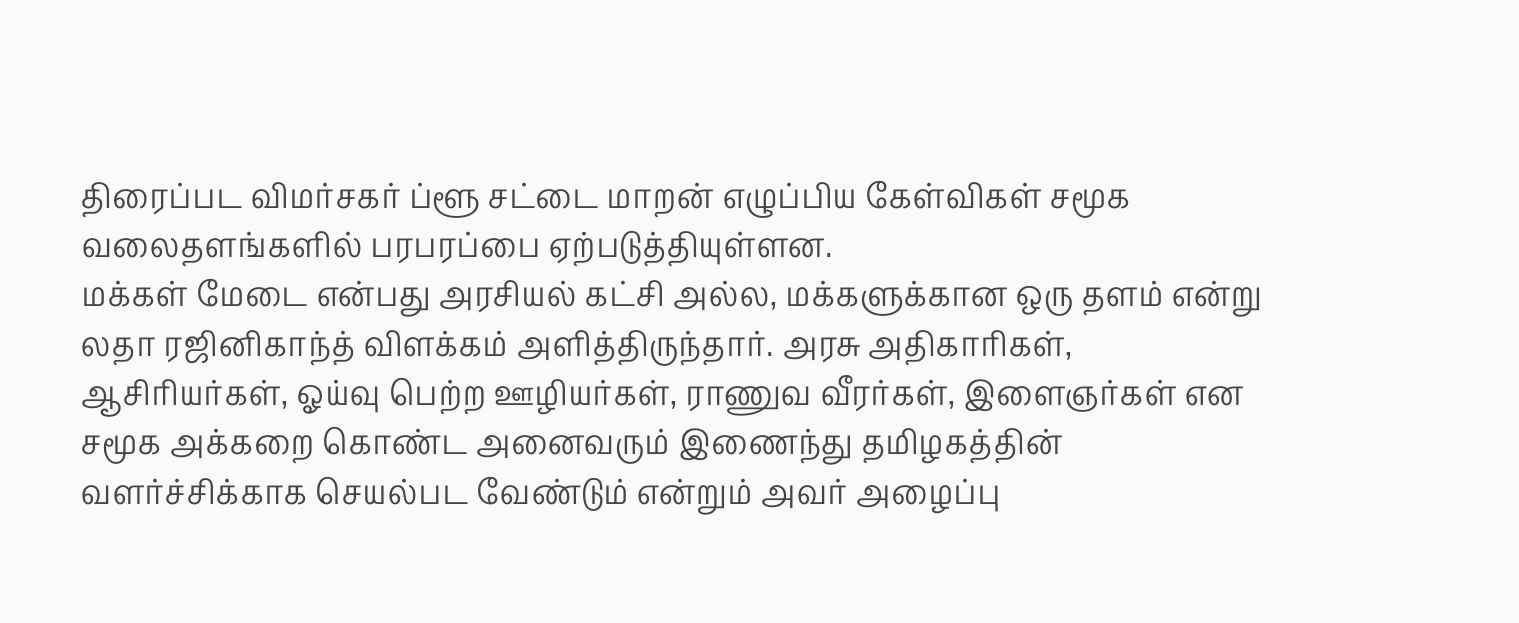திரைப்பட விமர்சகர் ப்ளூ சட்டை மாறன் எழுப்பிய கேள்விகள் சமூக வலைதளங்களில் பரபரப்பை ஏற்படுத்தியுள்ளன.
மக்கள் மேடை என்பது அரசியல் கட்சி அல்ல, மக்களுக்கான ஒரு தளம் என்று லதா ரஜினிகாந்த் விளக்கம் அளித்திருந்தார். அரசு அதிகாரிகள், ஆசிரியர்கள், ஓய்வு பெற்ற ஊழியர்கள், ராணுவ வீரர்கள், இளைஞர்கள் என சமூக அக்கறை கொண்ட அனைவரும் இணைந்து தமிழகத்தின் வளர்ச்சிக்காக செயல்பட வேண்டும் என்றும் அவர் அழைப்பு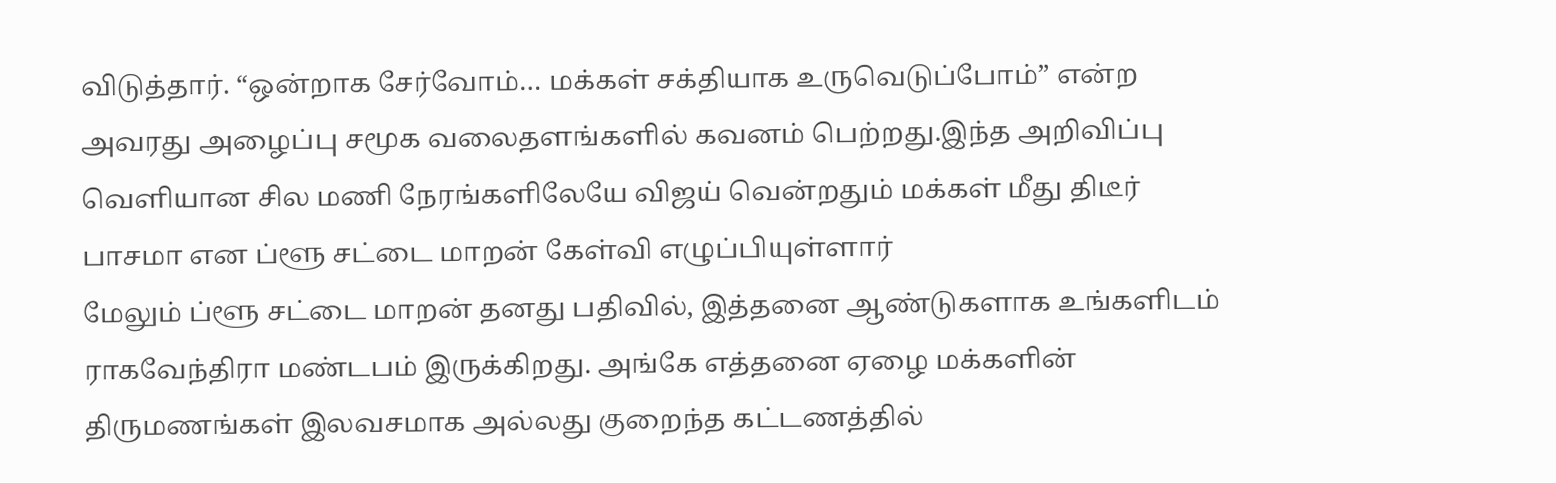விடுத்தார். “ஒன்றாக சேர்வோம்… மக்கள் சக்தியாக உருவெடுப்போம்” என்ற அவரது அழைப்பு சமூக வலைதளங்களில் கவனம் பெற்றது.இந்த அறிவிப்பு வெளியான சில மணி நேரங்களிலேயே விஜய் வென்றதும் மக்கள் மீது திடீர் பாசமா என ப்ளூ சட்டை மாறன் கேள்வி எழுப்பியுள்ளார்
மேலும் ப்ளூ சட்டை மாறன் தனது பதிவில், இத்தனை ஆண்டுகளாக உங்களிடம் ராகவேந்திரா மண்டபம் இருக்கிறது. அங்கே எத்தனை ஏழை மக்களின் திருமணங்கள் இலவசமாக அல்லது குறைந்த கட்டணத்தில்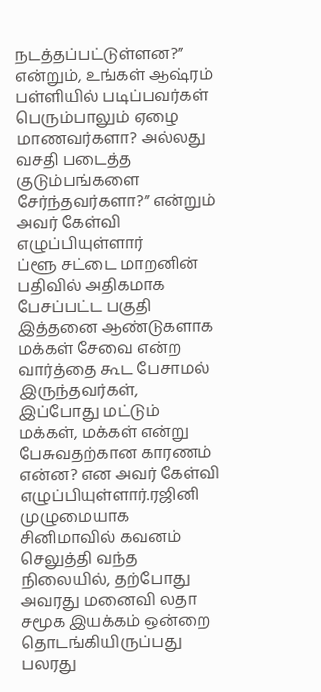நடத்தப்பட்டுள்ளன?” என்றும், உங்கள் ஆஷ்ரம் பள்ளியில் படிப்பவர்கள் பெரும்பாலும் ஏழை மாணவர்களா? அல்லது வசதி படைத்த குடும்பங்களை சேர்ந்தவர்களா?” என்றும் அவர் கேள்வி எழுப்பியுள்ளார்
ப்ளூ சட்டை மாறனின் பதிவில் அதிகமாக பேசப்பட்ட பகுதி இத்தனை ஆண்டுகளாக மக்கள் சேவை என்ற வார்த்தை கூட பேசாமல் இருந்தவர்கள், இப்போது மட்டும் மக்கள், மக்கள் என்று பேசுவதற்கான காரணம் என்ன? என அவர் கேள்வி எழுப்பியுள்ளார்.ரஜினி முழுமையாக சினிமாவில் கவனம் செலுத்தி வந்த நிலையில், தற்போது அவரது மனைவி லதா சமூக இயக்கம் ஒன்றை தொடங்கியிருப்பது பலரது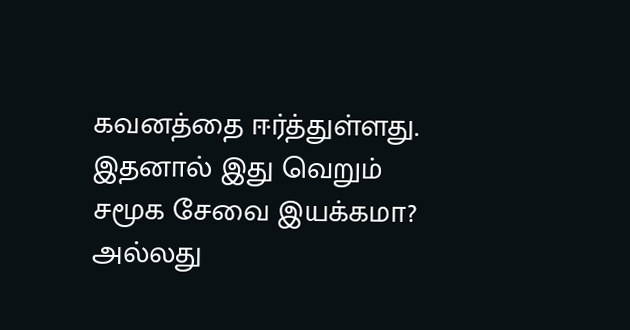கவனத்தை ஈர்த்துள்ளது. இதனால் இது வெறும் சமூக சேவை இயக்கமா? அல்லது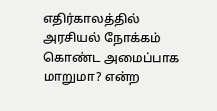எதிர்காலத்தில் அரசியல் நோக்கம் கொண்ட அமைப்பாக மாறுமா? என்ற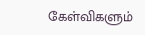கேள்விகளும்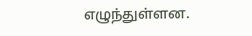எழுந்துள்ளன.